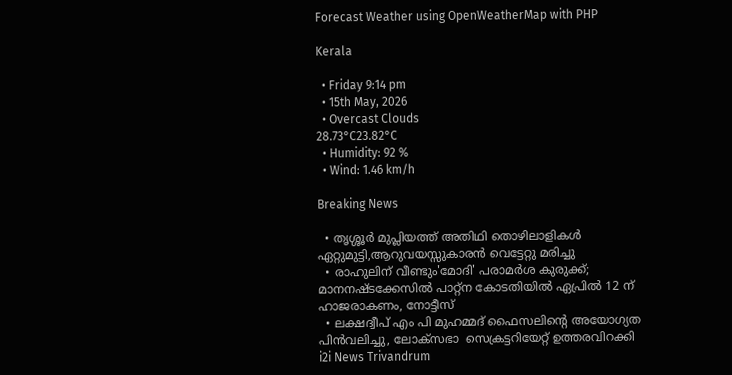Forecast Weather using OpenWeatherMap with PHP

Kerala

  • Friday 9:14 pm
  • 15th May, 2026
  • Overcast Clouds
28.73°C23.82°C
  • Humidity: 92 %
  • Wind: 1.46 km/h

Breaking News

  • തൃശ്ശൂർ മുപ്ലിയത്ത് അതിഥി തൊഴിലാളികൾ ഏറ്റുമുട്ടി,ആറുവയസ്സുകാരൻ വെട്ടേറ്റു മരിച്ചു
  • രാഹുലിന് വീണ്ടും'മോദി' പരാമര്‍ശ കുരുക്ക്; മാനനഷ്ടക്കേസിൽ പാറ്റ്ന കോടതിയിൽ ഏപ്രിൽ 12 ന് ഹാജരാകണം, നോട്ടീസ്
  • ലക്ഷദ്വീപ് എം പി മുഹമ്മദ് ഫൈസലിൻ്റെ അയോഗ്യത പിൻവലിച്ചു, ലോക്സഭാ  സെക്രട്ടറിയേറ്റ് ഉത്തരവിറക്കി
i2i News Trivandrum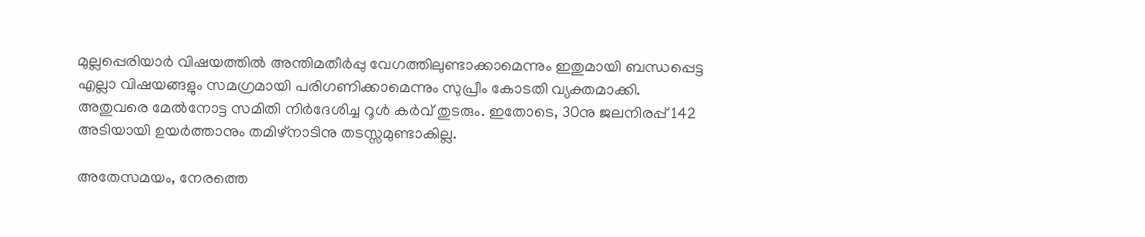മുല്ലപ്പെരിയാർ വിഷയത്തിൽ അന്തിമതീർപ്പു വേഗത്തിലുണ്ടാക്കാമെന്നും ഇതുമായി ബന്ധപ്പെട്ട എല്ലാ വിഷയങ്ങളും സമഗ്രമായി പരിഗണിക്കാമെന്നും സുപ്രീം കോടതി വ്യക്തമാക്കി. അതുവരെ മേൽനോട്ട സമിതി നിർദേശിച്ച റൂൾ കർവ് തുടരും. ഇതോടെ, 30നു ജലനിരപ്പ് 142 അടിയായി ഉയർത്താനും തമിഴ്നാടിനു തടസ്സമുണ്ടാകില്ല.

അതേസമയം, നേരത്തെ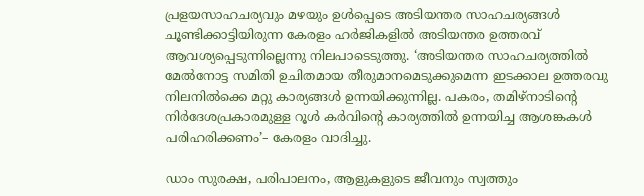പ്രളയസാഹചര്യവും മഴയും ഉൾപ്പെടെ അടിയന്തര സാഹചര്യങ്ങൾ ചൂണ്ടിക്കാട്ടിയിരുന്ന കേരളം ഹർജികളിൽ അടിയന്തര ഉത്തരവ് ആവശ്യപ്പെടുന്നില്ലെന്നു നിലപാടെടുത്തു. ‘അടിയന്തര സാഹചര്യത്തിൽ മേൽനോട്ട സമിതി ഉചിതമായ തീരുമാനമെടുക്കുമെന്ന ഇടക്കാല ഉത്തരവു നിലനിൽക്കെ മറ്റു കാര്യങ്ങൾ ഉന്നയിക്കുന്നില്ല. പകരം, തമിഴ്നാടിന്റെ നിർദേശപ്രകാരമുള്ള റൂൾ കർവിന്റെ കാര്യത്തിൽ ഉന്നയിച്ച ആശങ്കകൾ പരിഹരിക്കണം’– കേരളം വാദിച്ചു.

ഡാം സുരക്ഷ, പരിപാലനം, ആളുകളുടെ ജീവനും സ്വത്തും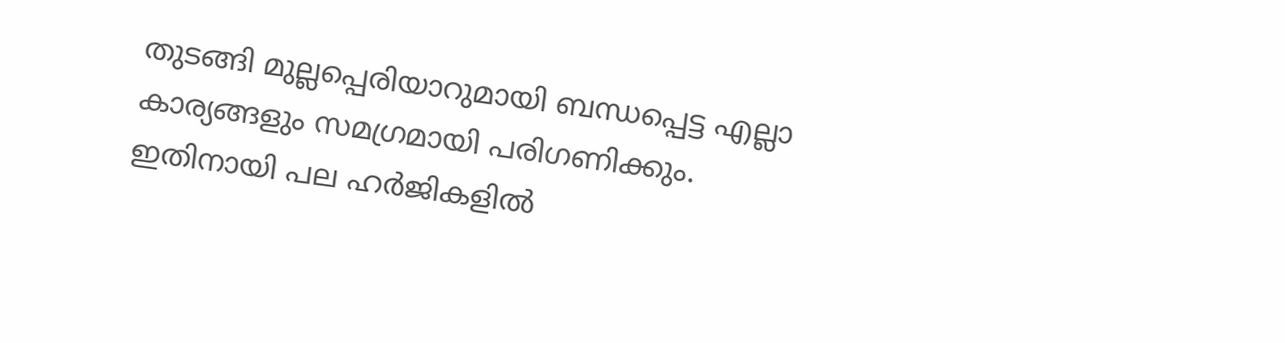തുടങ്ങി മുല്ലപ്പെരിയാറുമായി ബന്ധപ്പെട്ട എല്ലാ കാര്യങ്ങളും സമഗ്രമായി പരിഗണിക്കും. ഇതിനായി പല ഹർജികളിൽ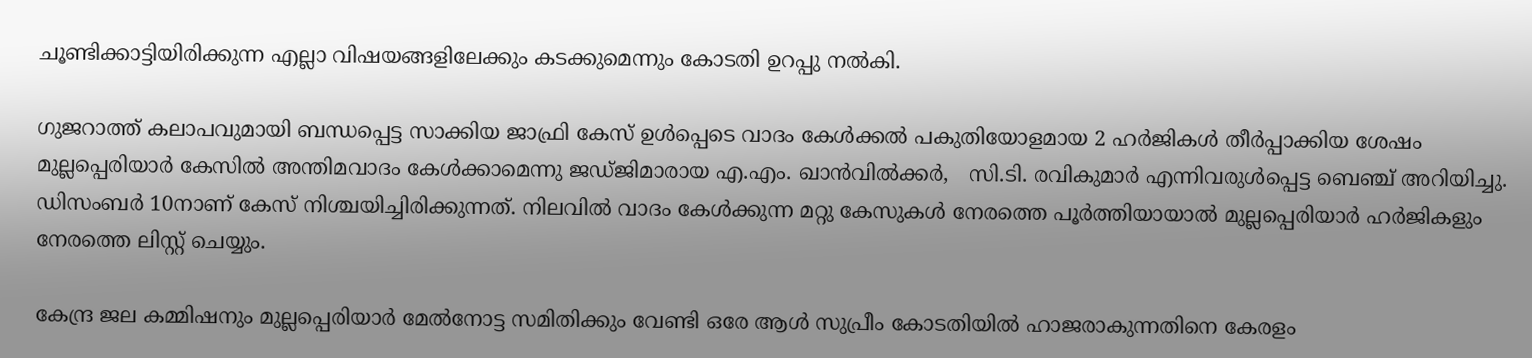ചൂണ്ടിക്കാട്ടിയിരിക്കുന്ന എല്ലാ വിഷയങ്ങളിലേക്കും കടക്കുമെന്നും കോടതി ഉറപ്പു നൽകി.

ഗുജറാത്ത് കലാപവുമായി ബന്ധപ്പെട്ട സാക്കിയ ജാഫ്രി കേസ് ഉൾപ്പെടെ വാദം കേൾക്കൽ പകുതിയോളമായ 2 ഹർജികൾ തീർപ്പാക്കിയ ശേഷം മുല്ലപ്പെരിയാർ കേസിൽ അന്തിമവാദം കേൾക്കാമെന്നു ജഡ്ജിമാരായ എ.എം. ഖാൻവിൽക്കർ,   സി.ടി. രവികുമാർ എന്നിവരുൾപ്പെട്ട ബെഞ്ച് അറിയിച്ചു. ഡിസംബർ 10നാണ് കേസ് നിശ്ചയിച്ചിരിക്കുന്നത്. നിലവിൽ വാദം കേൾക്കുന്ന മറ്റു കേസുകൾ നേരത്തെ പൂർത്തിയായാൽ മുല്ലപ്പെരിയാർ ഹർജികളും നേരത്തെ ലിസ്റ്റ് ചെയ്യും.

കേന്ദ്ര ജല കമ്മിഷനും മുല്ലപ്പെരിയാർ മേൽനോട്ട സമിതിക്കും വേണ്ടി ഒരേ ആൾ സുപ്രീം കോടതിയിൽ ഹാജരാകുന്നതിനെ കേരളം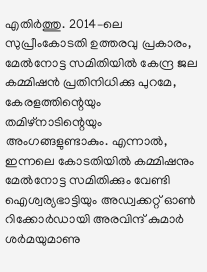എതിർത്തു. 2014–ലെ സുപ്രീംകോടതി ഉത്തരവു പ്രകാരം, മേൽനോട്ട സമിതിയിൽ കേന്ദ്ര ജല കമ്മിഷൻ പ്രതിനിധിക്കു പുറമേ, കേരളത്തിന്റെയും തമിഴ്നാടിന്റെയും അംഗങ്ങളുണ്ടാകും. എന്നാൽ, ഇന്നലെ കോടതിയിൽ കമ്മിഷനും മേൽനോട്ട സമിതിക്കും വേണ്ടി ഐശ്വര്യഭാട്ടിയും അഡ്വക്കറ്റ് ഓൺ റിക്കോർഡായി അരവിന്ദ് കുമാർ ശർമയുമാണു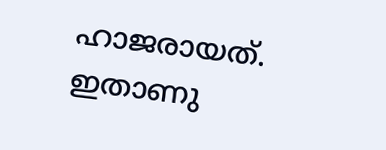ഹാജരായത്. ഇതാണു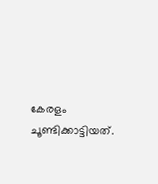കേരളം ചൂണ്ടിക്കാട്ടിയത്.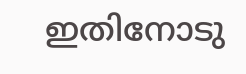ഇതിനോടു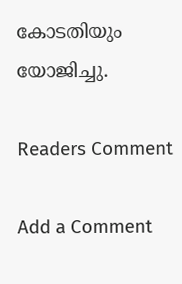കോടതിയും യോജിച്ചു.

Readers Comment

Add a Comment